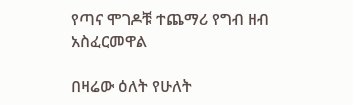የጣና ሞገዶቹ ተጨማሪ የግብ ዘብ አስፈርመዋል

በዛሬው ዕለት የሁለት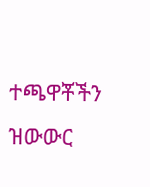ተጫዋቾችን ዝውውር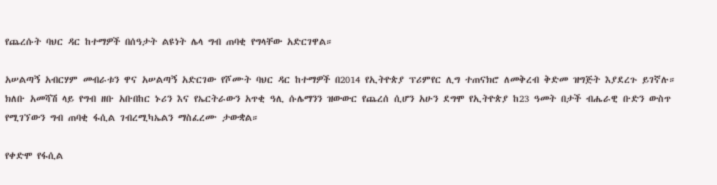የጨረሱት ባህር ዳር ከተማዎች በሰዓታት ልዩነት ሌላ ግብ ጠባቂ የግላቸው አድርገዋል።

አሠልጣኝ አብርሃም መብራቱን ዋና አሠልጣኝ አድርገው የሾሙት ባህር ዳር ከተማዎች በ2014 የኢትዮጵያ ፕሪምየር ሊግ ተጠናክሮ ለመቅረብ ቅድመ ዝግጅት እያደረጉ ይገኛሉ። ክለቡ አመሻሽ ላይ የግብ ዘቡ አቡበከር ኑሪን እና የኤርትራውን አጥቂ ዓሊ ሱሌማንን ዝውውር የጨረሰ ሲሆን አሁን ደግሞ የኢትዮጵያ ከ23 ዓመት በታች ብሔራዊ ቡድን ውስጥ የሚገኘውን ግብ ጠባቂ ፋሲል ገብረሚካኤልን ማስፈረሙ ታውቋል።

የቀድሞ የፋሲል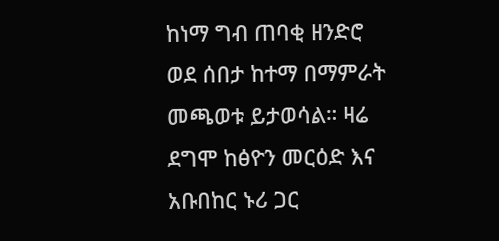ከነማ ግብ ጠባቂ ዘንድሮ ወደ ሰበታ ከተማ በማምራት መጫወቱ ይታወሳል። ዛሬ ደግሞ ከፅዮን መርዕድ እና አቡበከር ኑሪ ጋር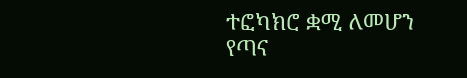ተፎካክሮ ቋሚ ለመሆን የጣና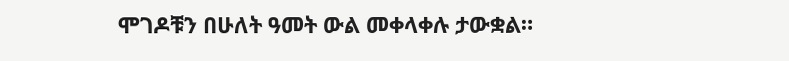ሞገዶቹን በሁለት ዓመት ውል መቀላቀሉ ታውቋል።